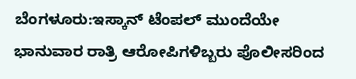ಬೆಂಗಳೂರು:ಇಸ್ಕಾನ್ ಟೆಂಪಲ್ ಮುಂದೆಯೇ ಭಾನುವಾರ ರಾತ್ರಿ ಆರೋಪಿಗಳಿಬ್ಬರು ಪೊಲೀಸರಿಂದ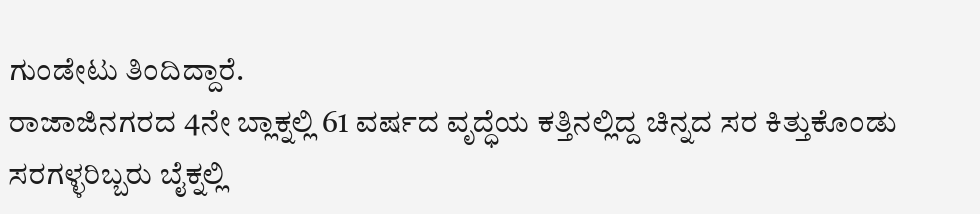ಗುಂಡೇಟು ತಿಂದಿದ್ದಾರೆ.
ರಾಜಾಜಿನಗರದ 4ನೇ ಬ್ಲಾಕ್ನಲ್ಲಿ 61 ವರ್ಷದ ವೃದ್ಧೆಯ ಕತ್ತಿನಲ್ಲಿದ್ದ ಚಿನ್ನದ ಸರ ಕಿತ್ತುಕೊಂಡು ಸರಗಳ್ಳರಿಬ್ಬರು ಬೈಕ್ನಲ್ಲಿ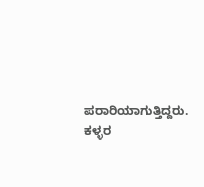ಪರಾರಿಯಾಗುತ್ತಿದ್ದರು. ಕಳ್ಳರ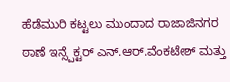ಹೆಡೆಮುರಿ ಕಟ್ಟಲು ಮುಂದಾದ ರಾಜಾಜಿನಗರ ಠಾಣೆ ಇನ್ಸ್ಪೆಕ್ಟರ್ ಎನ್.ಆರ್.ವೆಂಕಟೇಶ್ ಮತ್ತು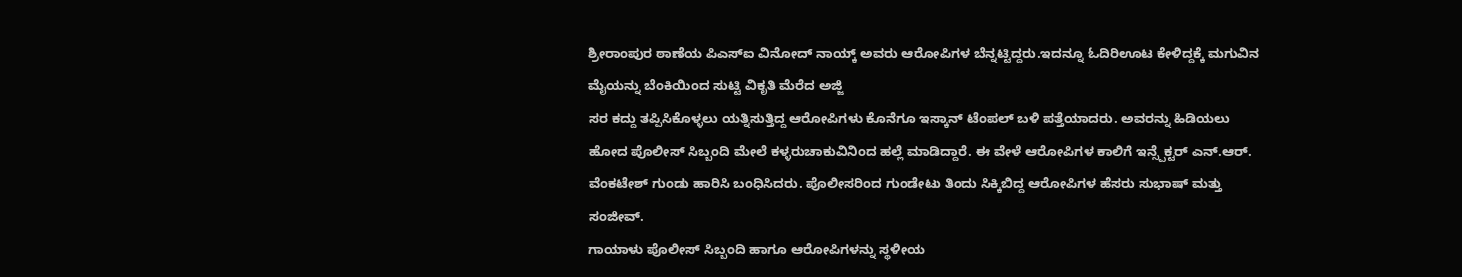ಶ್ರೀರಾಂಪುರ ಠಾಣೆಯ ಪಿಎಸ್ಐ ವಿನೋದ್ ನಾಯ್ಕ್ ಅವರು ಆರೋಪಿಗಳ ಬೆನ್ನಟ್ಟಿದ್ದರು.ಇದನ್ನೂ ಓದಿರಿಊಟ ಕೇಳಿದ್ದಕ್ಕೆ ಮಗುವಿನ ಮೈಯನ್ನು ಬೆಂಕಿಯಿಂದ ಸುಟ್ಟಿ ವಿಕೃತಿ ಮೆರೆದ ಅಜ್ಜಿ
ಸರ ಕದ್ದು ತಪ್ಪಿಸಿಕೊಳ್ಳಲು ಯತ್ನಿಸುತ್ತಿದ್ದ ಆರೋಪಿಗಳು ಕೊನೆಗೂ ಇಸ್ಕಾನ್ ಟೆಂಪಲ್ ಬಳಿ ಪತ್ತೆಯಾದರು. ಅವರನ್ನು ಹಿಡಿಯಲು ಹೋದ ಪೊಲೀಸ್ ಸಿಬ್ಬಂದಿ ಮೇಲೆ ಕಳ್ಳರುಚಾಕುವಿನಿಂದ ಹಲ್ಲೆ ಮಾಡಿದ್ದಾರೆ. ಈ ವೇಳೆ ಆರೋಪಿಗಳ ಕಾಲಿಗೆ ಇನ್ಸ್ಪೆಕ್ಟರ್ ಎನ್.ಆರ್. ವೆಂಕಟೇಶ್ ಗುಂಡು ಹಾರಿಸಿ ಬಂಧಿಸಿದರು. ಪೊಲೀಸರಿಂದ ಗುಂಡೇಟು ತಿಂದು ಸಿಕ್ಕಿಬಿದ್ದ ಆರೋಪಿಗಳ ಹೆಸರು ಸುಭಾಷ್ ಮತ್ತು ಸಂಜೀವ್.
ಗಾಯಾಳು ಪೊಲೀಸ್ ಸಿಬ್ಬಂದಿ ಹಾಗೂ ಆರೋಪಿಗಳನ್ನು ಸ್ಥಳೀಯ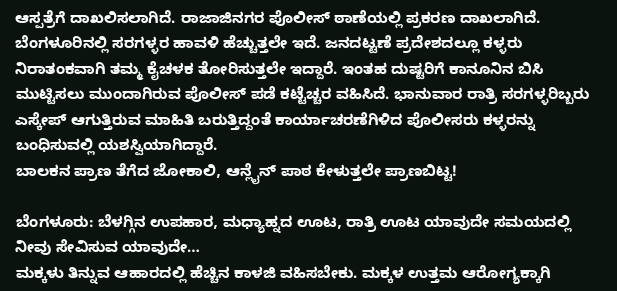ಆಸ್ಪತ್ರೆಗೆ ದಾಖಲಿಸಲಾಗಿದೆ. ರಾಜಾಜಿನಗರ ಪೊಲೀಸ್ ಠಾಣೆಯಲ್ಲಿ ಪ್ರಕರಣ ದಾಖಲಾಗಿದೆ.
ಬೆಂಗಳೂರಿನಲ್ಲಿ ಸರಗಳ್ಳರ ಹಾವಳಿ ಹೆಚ್ಚುತ್ತಲೇ ಇದೆ. ಜನದಟ್ಟಣೆ ಪ್ರದೇಶದಲ್ಲೂ ಕಳ್ಳರು ನಿರಾತಂಕವಾಗಿ ತಮ್ಮ ಕೈಚಳಕ ತೋರಿಸುತ್ತಲೇ ಇದ್ದಾರೆ. ಇಂತಹ ದುಷ್ಟರಿಗೆ ಕಾನೂನಿನ ಬಿಸಿ ಮುಟ್ಟಿಸಲು ಮುಂದಾಗಿರುವ ಪೊಲೀಸ್ ಪಡೆ ಕಟ್ಟೆಚ್ಚರ ವಹಿಸಿದೆ. ಭಾನುವಾರ ರಾತ್ರಿ ಸರಗಳ್ಳರಿಬ್ಬರು ಎಸ್ಕೇಪ್ ಆಗುತ್ತಿರುವ ಮಾಹಿತಿ ಬರುತ್ತಿದ್ದಂತೆ ಕಾರ್ಯಾಚರಣೆಗಿಳಿದ ಪೊಲೀಸರು ಕಳ್ಳರನ್ನು ಬಂಧಿಸುವಲ್ಲಿ ಯಶಸ್ವಿಯಾಗಿದ್ದಾರೆ.
ಬಾಲಕನ ಪ್ರಾಣ ತೆಗೆದ ಜೋಕಾಲಿ, ಆನ್ಲೈನ್ ಪಾಠ ಕೇಳುತ್ತಲೇ ಪ್ರಾಣಬಿಟ್ಟ!

ಬೆಂಗಳೂರು: ಬೆಳಗ್ಗಿನ ಉಪಹಾರ, ಮಧ್ಯಾಹ್ನದ ಊಟ, ರಾತ್ರಿ ಊಟ ಯಾವುದೇ ಸಮಯದಲ್ಲಿ ನೀವು ಸೇವಿಸುವ ಯಾವುದೇ…
ಮಕ್ಕಳು ತಿನ್ನುವ ಆಹಾರದಲ್ಲಿ ಹೆಚ್ಚಿನ ಕಾಳಜಿ ವಹಿಸಬೇಕು. ಮಕ್ಕಳ ಉತ್ತಮ ಆರೋಗ್ಯಕ್ಕಾಗಿ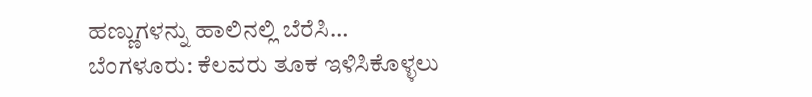ಹಣ್ಣುಗಳನ್ನು ಹಾಲಿನಲ್ಲಿ ಬೆರೆಸಿ…
ಬೆಂಗಳೂರು: ಕೆಲವರು ತೂಕ ಇಳಿಸಿಕೊಳ್ಳಲು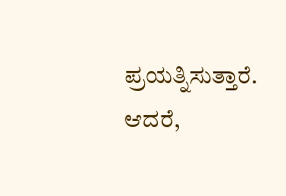ಪ್ರಯತ್ನಿಸುತ್ತಾರೆ. ಆದರೆ,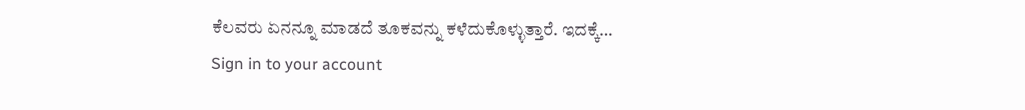ಕೆಲವರು ಏನನ್ನೂ ಮಾಡದೆ ತೂಕವನ್ನು ಕಳೆದುಕೊಳ್ಳುತ್ತಾರೆ. ಇದಕ್ಕೆ…
Sign in to your account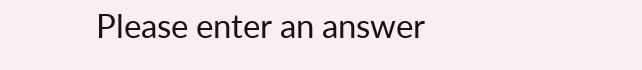Please enter an answer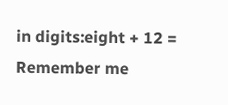in digits:eight + 12 =
Remember me